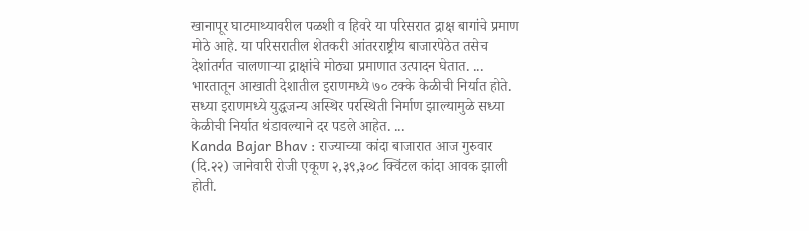खानापूर घाटमाथ्यावरील पळशी व हिवरे या परिसरात द्राक्ष बागांचे प्रमाण मोठे आहे. या परिसरातील शेतकरी आंतरराष्ट्रीय बाजारपेठेत तसेच देशांतर्गत चालणाऱ्या द्राक्षांचे मोठ्या प्रमाणात उत्पादन घेतात. ...
भारतातून आखाती देशातील इराणमध्ये ७० टक्के केळीची निर्यात होते. सध्या इराणमध्ये युद्धजन्य अस्थिर परस्थिती निर्माण झाल्यामुळे सध्या केळीची निर्यात थंडावल्याने दर पडले आहेत. ...
Kanda Bajar Bhav : राज्याच्या कांदा बाजारात आज गुरुवार (दि.२२) जानेवारी रोजी एकूण २,३९,३०८ क्विंटल कांदा आवक झाली होती.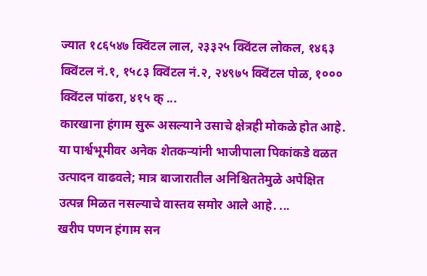ज्यात १८६५४७ क्विंटल लाल, २३३२५ क्विंटल लोकल, १४६३ क्विंटल नं.१, १५८३ क्विंटल नं.२, २४९७५ क्विंटल पोळ, १००० क्विंटल पांढरा, ४१५ क् ...
कारखाना हंगाम सुरू असल्याने उसाचे क्षेत्रही मोकळे होत आहे. या पार्श्वभूमीवर अनेक शेतकऱ्यांनी भाजीपाला पिकांकडे वळत उत्पादन वाढवले; मात्र बाजारातील अनिश्चिततेमुळे अपेक्षित उत्पन्न मिळत नसल्याचे वास्तव समोर आले आहे. ...
खरीप पणन हंगाम सन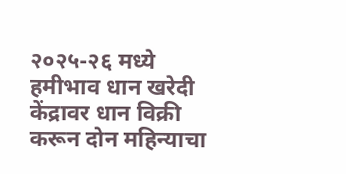२०२५-२६ मध्ये हमीभाव धान खरेदी केंद्रावर धान विक्री करून दोन महिन्याचा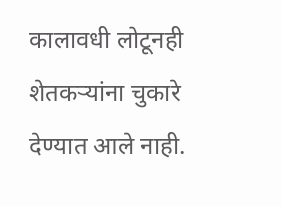कालावधी लोटूनही शेतकऱ्यांना चुकारे देण्यात आले नाही.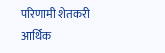परिणामी शेतकरी आर्थिक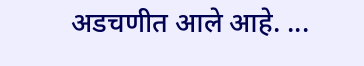अडचणीत आले आहे. ...